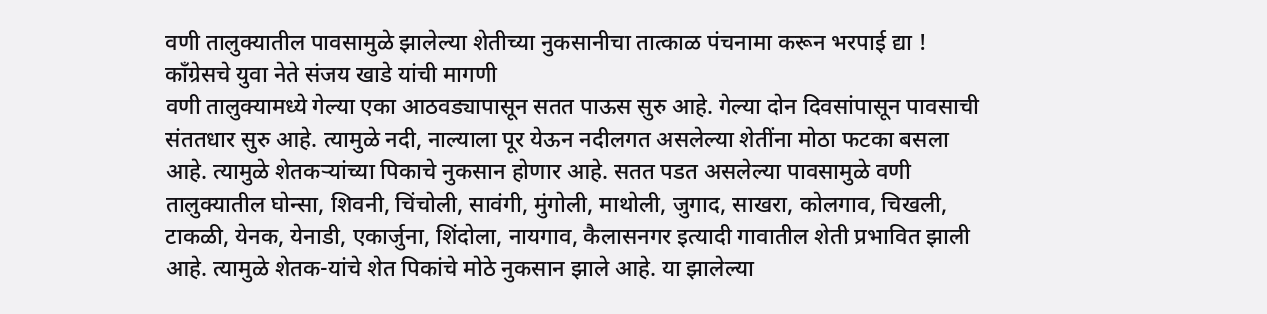वणी तालुक्यातील पावसामुळे झालेल्या शेतीच्या नुकसानीचा तात्काळ पंचनामा करून भरपाई द्या !
काँग्रेसचे युवा नेते संजय खाडे यांची मागणी
वणी तालुक्यामध्ये गेल्या एका आठवड्यापासून सतत पाऊस सुरु आहे. गेल्या दोन दिवसांपासून पावसाची संततधार सुरु आहे. त्यामुळे नदी, नाल्याला पूर येऊन नदीलगत असलेल्या शेतींना मोठा फटका बसला आहे. त्यामुळे शेतकऱ्यांच्या पिकाचे नुकसान होणार आहे. सतत पडत असलेल्या पावसामुळे वणी तालुक्यातील घोन्सा, शिवनी, चिंचोली, सावंगी, मुंगोली, माथोली, जुगाद, साखरा, कोलगाव, चिखली, टाकळी, येनक, येनाडी, एकार्जुना, शिंदोला, नायगाव, कैलासनगर इत्यादी गावातील शेती प्रभावित झाली आहे. त्यामुळे शेतक-यांचे शेत पिकांचे मोठे नुकसान झाले आहे. या झालेल्या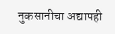नुकसानीचा अद्यापही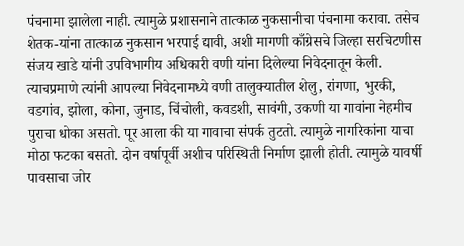पंचनामा झालेला नाही. त्यामुळे प्रशासनाने तात्काळ नुकसानीचा पंचनामा करावा. तसेच शेतक-यांना तात्काळ नुकसान भरपाई द्यावी, अशी मागणी काँग्रेसचे जिल्हा सरचिटणीस संजय खाडे यांनी उपविभागीय अधिकारी वणी यांना दिलेल्या निवेदनातून केली.
त्याचप्रमाणे त्यांनी आपल्या निवेदनामध्ये वणी तालुक्यातील शेलु, रांगणा, भुरकी, वडगांव, झोला, कोना, जुनाड, चिंचोली, कवडशी, सावंगी, उकणी या गावांना नेहमीच पुराचा धोका असतो. पूर आला की या गावाचा संपर्क तुटतो. त्यामुळे नागरिकांना याचा मोठा फटका बसतो. दोन वर्षापूर्वी अशीच परिस्थिती निर्माण झाली होती. त्यामुळे यावर्षी पावसाचा जोर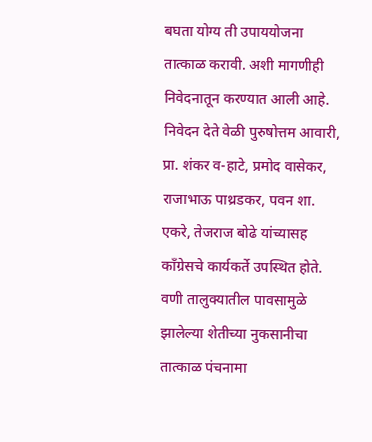बघता योग्य ती उपाययोजना तात्काळ करावी. अशी मागणीही निवेदनातून करण्यात आली आहे.
निवेदन देते वेळी पुरुषोत्तम आवारी, प्रा. शंकर व-हाटे, प्रमोद वासेकर, राजाभाऊ पाथ्रडकर, पवन शा. एकरे, तेजराज बोढे यांच्यासह काँग्रेसचे कार्यकर्ते उपस्थित होते.
वणी तालुक्यातील पावसामुळे झालेल्या शेतीच्या नुकसानीचा तात्काळ पंचनामा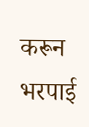करून भरपाई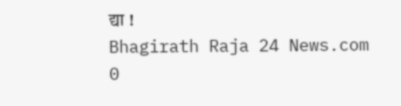द्या !
Bhagirath Raja 24 News.com
0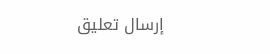إرسال تعليق